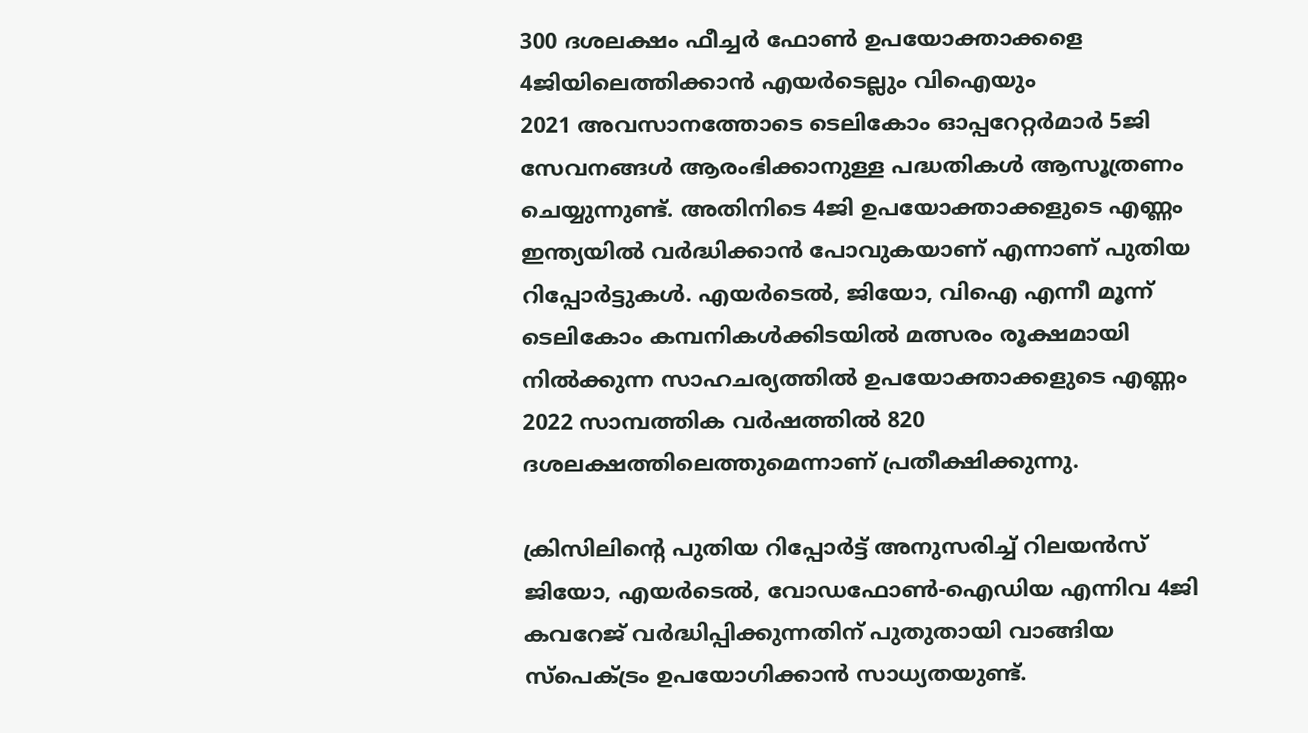300 ദശലക്ഷം ഫീച്ചർ ഫോൺ ഉപയോക്താക്കളെ 4ജിയിലെത്തിക്കാൻ എയർടെല്ലും വിഐയും
2021 അവസാനത്തോടെ ടെലികോം ഓപ്പറേറ്റർമാർ 5ജി സേവനങ്ങൾ ആരംഭിക്കാനുള്ള പദ്ധതികൾ ആസൂത്രണം ചെയ്യുന്നുണ്ട്. അതിനിടെ 4ജി ഉപയോക്താക്കളുടെ എണ്ണം ഇന്ത്യയിൽ വർദ്ധിക്കാൻ പോവുകയാണ് എന്നാണ് പുതിയ റിപ്പോർട്ടുകൾ. എയർടെൽ, ജിയോ, വിഐ എന്നീ മൂന്ന് ടെലികോം കമ്പനികൾക്കിടയിൽ മത്സരം രൂക്ഷമായി നിൽക്കുന്ന സാഹചര്യത്തിൽ ഉപയോക്താക്കളുടെ എണ്ണം 2022 സാമ്പത്തിക വർഷത്തിൽ 820 ദശലക്ഷത്തിലെത്തുമെന്നാണ് പ്രതീക്ഷിക്കുന്നു.

ക്രിസിലിന്റെ പുതിയ റിപ്പോർട്ട് അനുസരിച്ച് റിലയൻസ് ജിയോ, എയർടെൽ, വോഡഫോൺ-ഐഡിയ എന്നിവ 4ജി കവറേജ് വർദ്ധിപ്പിക്കുന്നതിന് പുതുതായി വാങ്ങിയ സ്പെക്ട്രം ഉപയോഗിക്കാൻ സാധ്യതയുണ്ട്.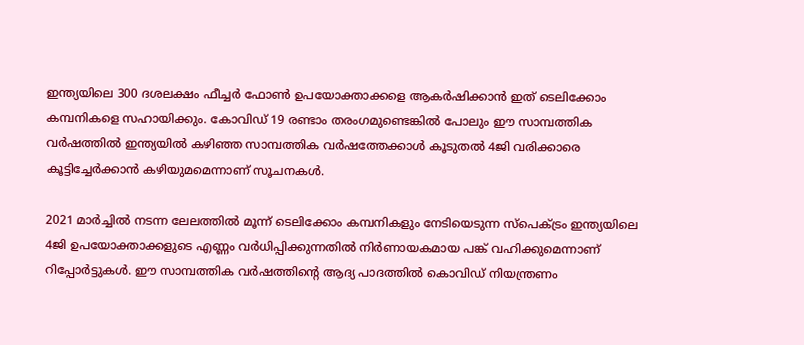ഇന്ത്യയിലെ 300 ദശലക്ഷം ഫീച്ചർ ഫോൺ ഉപയോക്താക്കളെ ആകർഷിക്കാൻ ഇത് ടെലിക്കോം കമ്പനികളെ സഹായിക്കും. കോവിഡ് 19 രണ്ടാം തരംഗമുണ്ടെങ്കിൽ പോലും ഈ സാമ്പത്തിക വർഷത്തിൽ ഇന്ത്യയിൽ കഴിഞ്ഞ സാമ്പത്തിക വർഷത്തേക്കാൾ കൂടുതൽ 4ജി വരിക്കാരെ കൂട്ടിച്ചേർക്കാൻ കഴിയുമമെന്നാണ് സൂചനകൾ.

2021 മാർച്ചിൽ നടന്ന ലേലത്തിൽ മൂന്ന് ടെലിക്കോം കമ്പനികളും നേടിയെടുന്ന സ്പെക്ട്രം ഇന്ത്യയിലെ 4ജി ഉപയോക്താക്കളുടെ എണ്ണം വർധിപ്പിക്കുന്നതിൽ നിർണായകമായ പങ്ക് വഹിക്കുമെന്നാണ് റിപ്പോർട്ടുകൾ. ഈ സാമ്പത്തിക വർഷത്തിന്റെ ആദ്യ പാദത്തിൽ കൊവിഡ് നിയന്ത്രണം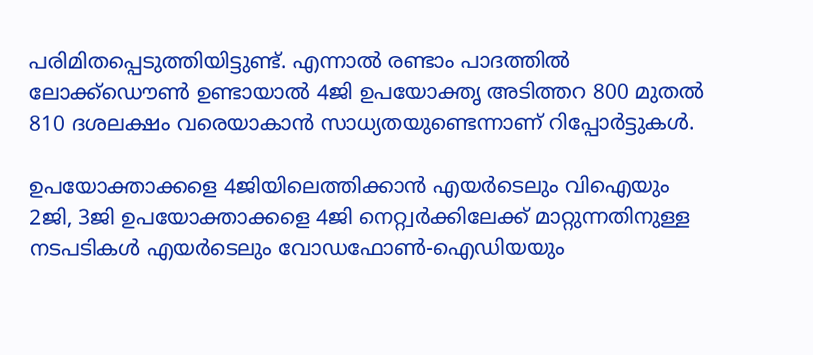പരിമിതപ്പെടുത്തിയിട്ടുണ്ട്. എന്നാൽ രണ്ടാം പാദത്തിൽ ലോക്ക്ഡൌൺ ഉണ്ടായാൽ 4ജി ഉപയോക്തൃ അടിത്തറ 800 മുതൽ 810 ദശലക്ഷം വരെയാകാൻ സാധ്യതയുണ്ടെന്നാണ് റിപ്പോർട്ടുകൾ.

ഉപയോക്താക്കളെ 4ജിയിലെത്തിക്കാൻ എയർടെലും വിഐയും
2ജി, 3ജി ഉപയോക്താക്കളെ 4ജി നെറ്റ്വർക്കിലേക്ക് മാറ്റുന്നതിനുള്ള നടപടികൾ എയർടെലും വോഡഫോൺ-ഐഡിയയും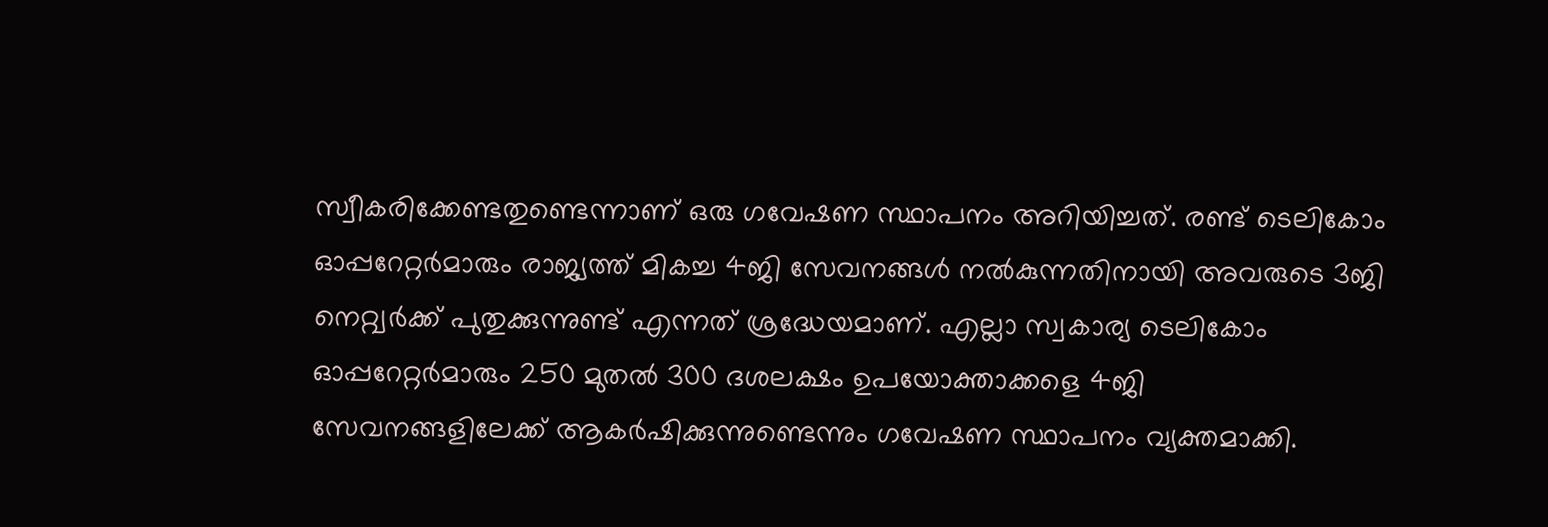സ്വീകരിക്കേണ്ടതുണ്ടെന്നാണ് ഒരു ഗവേഷണ സ്ഥാപനം അറിയിച്ചത്. രണ്ട് ടെലികോം ഓപ്പറേറ്റർമാരും രാജ്യത്ത് മികച്ച 4ജി സേവനങ്ങൾ നൽകുന്നതിനായി അവരുടെ 3ജി നെറ്റ്വർക്ക് പുതുക്കുന്നുണ്ട് എന്നത് ശ്രദ്ധേയമാണ്. എല്ലാ സ്വകാര്യ ടെലികോം ഓപ്പറേറ്റർമാരും 250 മുതൽ 300 ദശലക്ഷം ഉപയോക്താക്കളെ 4ജി സേവനങ്ങളിലേക്ക് ആകർഷിക്കുന്നുണ്ടെന്നും ഗവേഷണ സ്ഥാപനം വ്യക്തമാക്കി.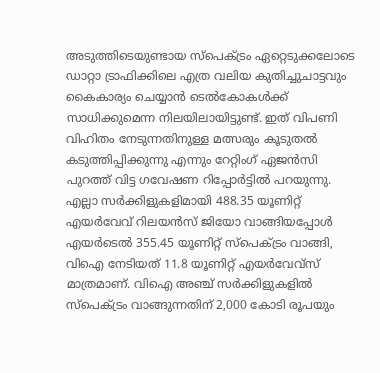അടുത്തിടെയുണ്ടായ സ്പെക്ട്രം ഏറ്റെടുക്കലോടെ ഡാറ്റാ ട്രാഫിക്കിലെ എത്ര വലിയ കുതിച്ചുചാട്ടവും കൈകാര്യം ചെയ്യാൻ ടെൽകോകൾക്ക് സാധിക്കുമെന്ന നിലയിലായിട്ടുണ്ട്. ഇത് വിപണി വിഹിതം നേടുന്നതിനുള്ള മത്സരും കൂടുതൽ കടുത്തിപ്പിക്കുന്നു എന്നും റേറ്റിംഗ് ഏജൻസി പുറത്ത് വിട്ട ഗവേഷണ റിപ്പോർട്ടിൽ പറയുന്നു. എല്ലാ സർക്കിളുകളിമായി 488.35 യൂണിറ്റ് എയർവേവ് റിലയൻസ് ജിയോ വാങ്ങിയപ്പോൾ എയർടെൽ 355.45 യൂണിറ്റ് സ്പെക്ട്രം വാങ്ങി, വിഐ നേടിയത് 11.8 യൂണിറ്റ് എയർവേവ്സ് മാത്രമാണ്. വിഐ അഞ്ച് സർക്കിളുകളിൽ സ്പെക്ട്രം വാങ്ങുന്നതിന് 2,000 കോടി രൂപയും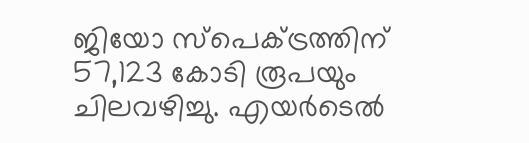ജിയോ സ്പെക്ട്രത്തിന് 57,123 കോടി രൂപയും ചിലവഴിച്ചു. എയർടെൽ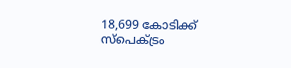18,699 കോടിക്ക് സ്പെക്ട്രം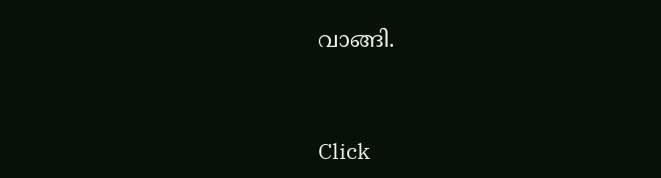വാങ്ങി.


Click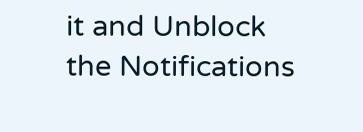it and Unblock the Notifications